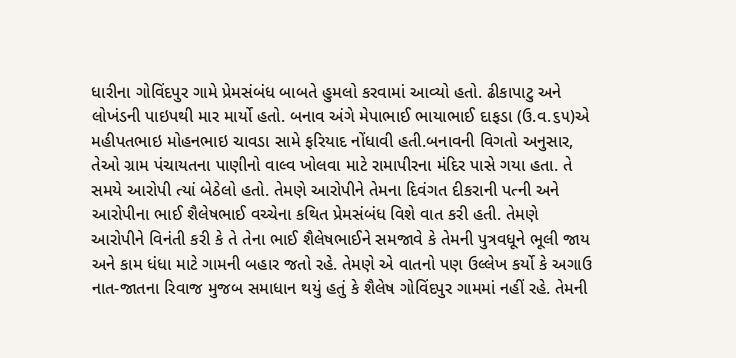ધારીના ગોવિંદપુર ગામે પ્રેમસંબંધ બાબતે હુમલો કરવામાં આવ્યો હતો. ઢીકાપાટુ અને લોખંડની પાઇપથી માર માર્યો હતો. બનાવ અંગે મેપાભાઈ ભાયાભાઈ દાફડા (ઉ.વ.૬૫)એ મહીપતભાઇ મોહનભાઇ ચાવડા સામે ફરિયાદ નોંધાવી હતી.બનાવની વિગતો અનુસાર, તેઓ ગ્રામ પંચાયતના પાણીનો વાલ્વ ખોલવા માટે રામાપીરના મંદિર પાસે ગયા હતા. તે સમયે આરોપી ત્યાં બેઠેલો હતો. તેમણે આરોપીને તેમના દિવંગત દીકરાની પત્ની અને આરોપીના ભાઈ શૈલેષભાઈ વચ્ચેના કથિત પ્રેમસંબંધ વિશે વાત કરી હતી. તેમણે આરોપીને વિનંતી કરી કે તે તેના ભાઈ શૈલેષભાઈને સમજાવે કે તેમની પુત્રવધૂને ભૂલી જાય અને કામ ધંધા માટે ગામની બહાર જતો રહે. તેમણે એ વાતનો પણ ઉલ્લેખ કર્યો કે અગાઉ નાત-જાતના રિવાજ મુજબ સમાધાન થયું હતું કે શૈલેષ ગોવિંદપુર ગામમાં નહીં રહે. તેમની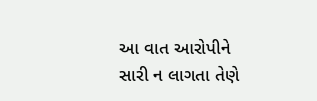આ વાત આરોપીને સારી ન લાગતા તેણે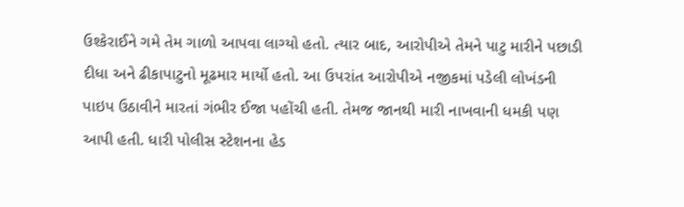ઉશ્કેરાઈને ગમે તેમ ગાળો આપવા લાગ્યો હતો. ત્યાર બાદ, આરોપીએ તેમને પાટુ મારીને પછાડી દીધા અને ઢીકાપાટુનો મૂઢમાર માર્યો હતો. આ ઉપરાંત આરોપીએ નજીકમાં પડેલી લોખંડની પાઇપ ઉઠાવીને મારતાં ગંભીર ઈજા પહોંચી હતી. તેમજ જાનથી મારી નાખવાની ધમકી પણ આપી હતી. ધારી પોલીસ સ્ટેશનના હેડ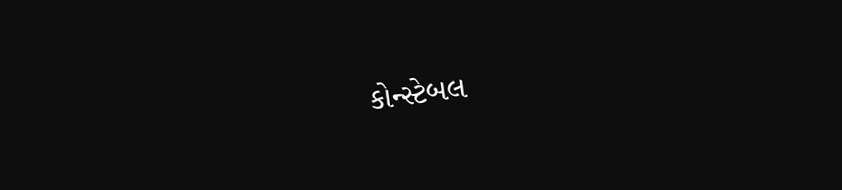કોન્સ્ટેબલ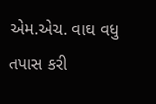એમ.એચ. વાઘ વધુ તપાસ કરી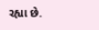રહ્યા છે.